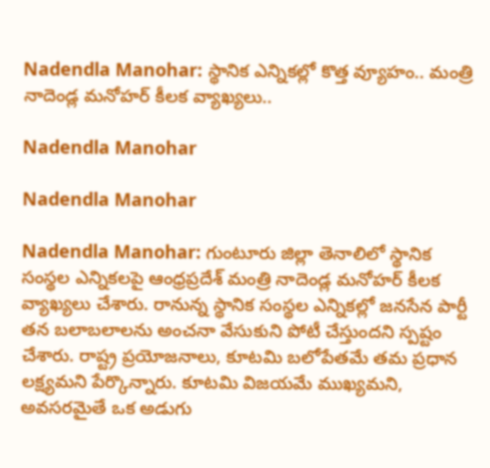Nadendla Manohar: స్థానిక ఎన్నికల్లో కొత్త వ్యూహం.. మంత్రి నాదెండ్ల మనోహర్ కీలక వ్యాఖ్యలు..

Nadendla Manohar

Nadendla Manohar

Nadendla Manohar: గుంటూరు జిల్లా తెనాలిలో స్థానిక సంస్థల ఎన్నికలపై ఆంధ్రప్రదేశ్ మంత్రి నాదెండ్ల మనోహర్ కీలక వ్యాఖ్యలు చేశారు. రానున్న స్థానిక సంస్థల ఎన్నికల్లో జనసేన పార్టీ తన బలాబలాలను అంచనా వేసుకుని పోటీ చేస్తుందని స్పష్టం చేశారు. రాష్ట్ర ప్రయోజనాలు, కూటమి బలోపేతమే తమ ప్రధాన లక్ష్యమని పేర్కొన్నారు. కూటమి విజయమే ముఖ్యమని, అవసరమైతే ఒక అడుగు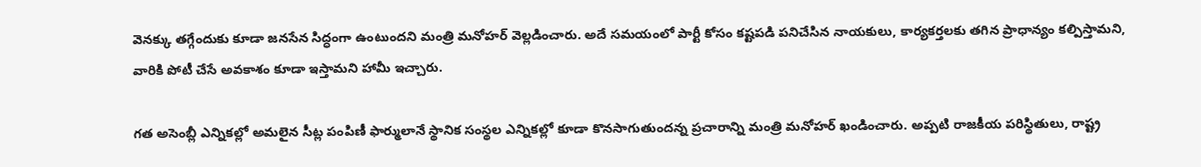వెనక్కు తగ్గేందుకు కూడా జనసేన సిద్ధంగా ఉంటుందని మంత్రి మనోహర్ వెల్లడించారు. అదే సమయంలో పార్టీ కోసం కష్టపడి పనిచేసిన నాయకులు, కార్యకర్తలకు తగిన ప్రాధాన్యం కల్పిస్తామని, వారికి పోటీ చేసే అవకాశం కూడా ఇస్తామని హామీ ఇచ్చారు.

గత అసెంబ్లీ ఎన్నికల్లో అమలైన సీట్ల పంపిణీ ఫార్ములానే స్థానిక సంస్థల ఎన్నికల్లో కూడా కొనసాగుతుందన్న ప్రచారాన్ని మంత్రి మనోహర్‌ ఖండించారు. అప్పటి రాజకీయ పరిస్థితులు, రాష్ట్ర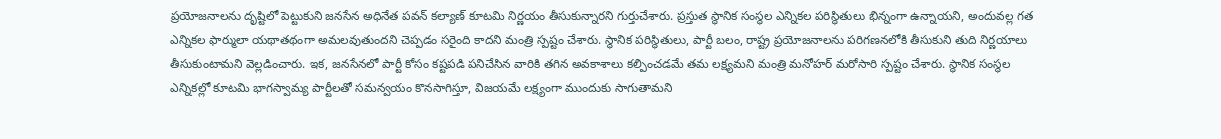ప్రయోజనాలను దృష్టిలో పెట్టుకుని జనసేన అధినేత పవన్ కల్యాణ్‌ కూటమి నిర్ణయం తీసుకున్నారని గుర్తుచేశారు. ప్రస్తుత స్థానిక సంస్థల ఎన్నికల పరిస్థితులు భిన్నంగా ఉన్నాయని, అందువల్ల గత ఎన్నికల ఫార్ములా యథాతథంగా అమలవుతుందని చెప్పడం సరైంది కాదని మంత్రి స్పష్టం చేశారు. స్థానిక పరిస్థితులు, పార్టీ బలం, రాష్ట్ర ప్రయోజనాలను పరిగణనలోకి తీసుకుని తుది నిర్ణయాలు తీసుకుంటామని వెల్లడించారు. ఇక, జనసేనలో పార్టీ కోసం కష్టపడి పనిచేసిన వారికి తగిన అవకాశాలు కల్పించడమే తమ లక్ష్యమని మంత్రి మనోహర్ మరోసారి స్పష్టం చేశారు. స్థానిక సంస్థల ఎన్నికల్లో కూటమి భాగస్వామ్య పార్టీలతో సమన్వయం కొనసాగిస్తూ, విజయమే లక్ష్యంగా ముందుకు సాగుతామని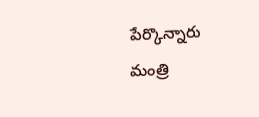పేర్కొన్నారు మంత్రి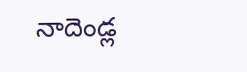నాదెండ్ల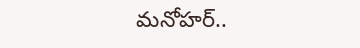మనోహర్‌..